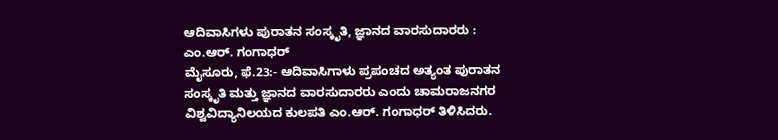ಆದಿವಾಸಿಗಳು ಪುರಾತನ ಸಂಸ್ಕೃತಿ, ಜ್ಞಾನದ ವಾರಸುದಾರರು : ಎಂ.ಆರ್. ಗಂಗಾಧರ್
ಮೈಸೂರು, ಫೆ.23:- ಆದಿವಾಸಿಗಾಳು ಪ್ರಪಂಚದ ಅತ್ಯಂತ ಪುರಾತನ ಸಂಸ್ಕೃತಿ ಮತ್ತು ಜ್ಞಾನದ ವಾರಸುದಾರರು ಎಂದು ಚಾಮರಾಜನಗರ ವಿಶ್ವವಿದ್ಯಾನಿಲಯದ ಕುಲಪತಿ ಎಂ.ಆರ್. ಗಂಗಾಧರ್ ತಿಳಿಸಿದರು.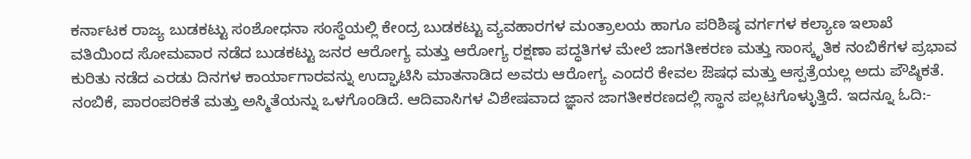ಕರ್ನಾಟಕ ರಾಜ್ಯ ಬುಡಕಟ್ಟು ಸಂಶೋಧನಾ ಸಂಸ್ಥೆಯಲ್ಲಿ ಕೇಂದ್ರ ಬುಡಕಟ್ಟು ವ್ಯವಹಾರಗಳ ಮಂತ್ರಾಲಯ ಹಾಗೂ ಪರಿಶಿಷ್ಠ ವರ್ಗಗಳ ಕಲ್ಯಾಣ ಇಲಾಖೆ ವತಿಯಿಂದ ಸೋಮವಾರ ನಡೆದ ಬುಡಕಟ್ಟು ಜನರ ಆರೋಗ್ಯ ಮತ್ತು ಆರೋಗ್ಯ ರಕ್ಷಣಾ ಪದ್ಧತಿಗಳ ಮೇಲೆ ಜಾಗತೀಕರಣ ಮತ್ತು ಸಾಂಸ್ಕೃತಿಕ ನಂಬಿಕೆಗಳ ಪ್ರಭಾವ ಕುರಿತು ನಡೆದ ಎರಡು ದಿನಗಳ ಕಾರ್ಯಾಗಾರವನ್ನು ಉದ್ಘಾಟಿಸಿ ಮಾತನಾಡಿದ ಅವರು ಆರೋಗ್ಯ ಎಂದರೆ ಕೇವಲ ಔಷಧ ಮತ್ತು ಆಸ್ಪತ್ರೆಯಲ್ಲ ಅದು ಪೌಷ್ಠಿಕತೆ. ನಂಬಿಕೆ, ಪಾರಂಪರಿಕತೆ ಮತ್ತು ಅಸ್ಮಿತೆಯನ್ನು ಒಳಗೊಂಡಿದೆ. ಆದಿವಾಸಿಗಳ ವಿಶೇಷವಾದ ಜ್ಞಾನ ಜಾಗತೀಕರಣದಲ್ಲಿ ಸ್ಥಾನ ಪಲ್ಲಟಗೊಳ್ಳುತ್ತಿದೆ. ಇದನ್ನೂ ಓದಿ:-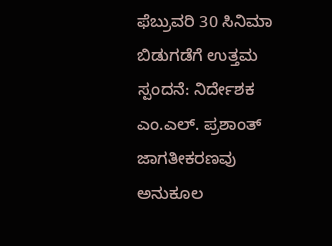ಫೆಬ್ರುವರಿ 30 ಸಿನಿಮಾ ಬಿಡುಗಡೆಗೆ ಉತ್ತಮ ಸ್ಪಂದನೆ: ನಿರ್ದೇಶಕ ಎಂ.ಎಲ್. ಪ್ರಶಾಂತ್ ಜಾಗತೀಕರಣವು ಅನುಕೂಲ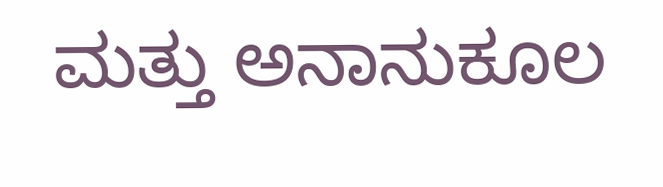ಮತ್ತು ಅನಾನುಕೂಲ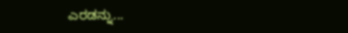ಎರಡನ್ನು...